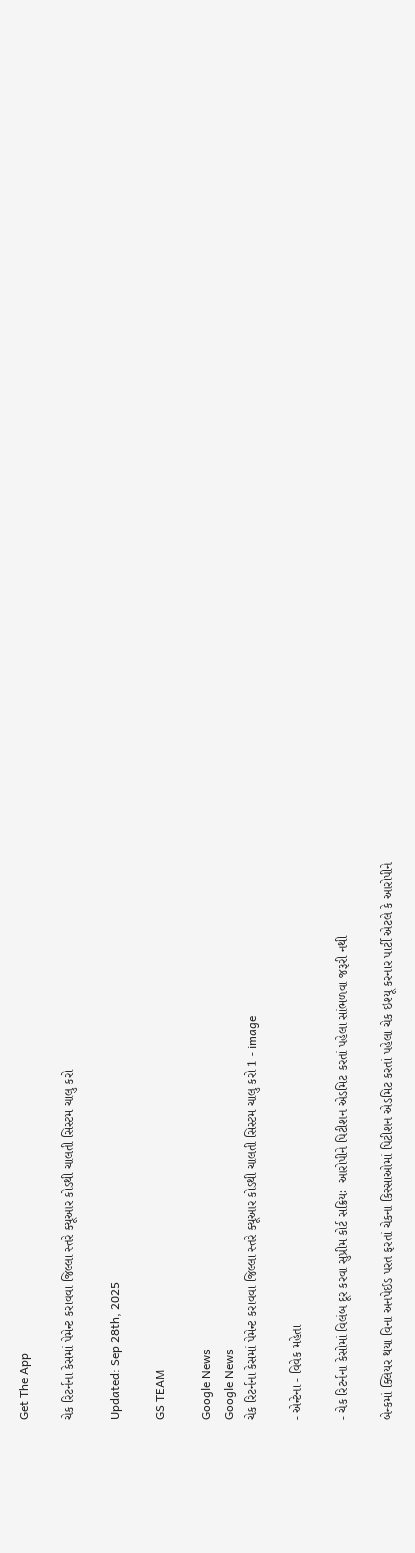Get The App

ચેક રિટર્નના કેસમાં પેમેન્ટ કરાવવા જિલ્લા સ્તરે ક્યૂઆર કોડથી ચાલતી સિસ્ટમ ચાલુ કરો

Updated: Sep 28th, 2025

GS TEAM

Google News
Google News
ચેક રિટર્નના કેસમાં પેમેન્ટ કરાવવા જિલ્લા સ્તરે ક્યૂઆર કોડથી ચાલતી સિસ્ટમ ચાલુ કરો 1 - image

- એન્ટેના - વિવેક મહેતા

- ચેક રિટર્નના કેસોમાં વિલંબ દૂર કરવા સુપ્રીમ કોર્ટ સક્રિયઃ  આરોપીને પિટીશન એડમિટ કરતાં પહેલા સાંભળવા જરૂરી નથી

બેન્કમાં ક્લિયર થયા વિના અનપેઈડ પરત ફરતાં ચેકના કિસ્સાઓમાં પિટીશન એડમિટ કરતાં પહેલા ચેક ઇશ્યૂ કરનાર પાર્ટી એટલે કે આરોપીને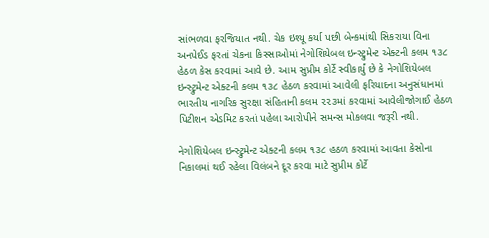સાંભળવા ફરજિયાત નથી. ચેક ઇશ્યૂ કર્યા પછી બેન્કમાંથી સિકરાયા વિના અનપેઈડ ફરતાં ચેકના કિસ્સાઓમાં નેગોશિયેબલ ઇન્સ્ટ્રુમેન્ટ એક્ટની કલમ ૧૩૮ હેઠળ કેસ કરવામાં આવે છે. આમ સુપ્રીમ કોર્ટે સ્વીકાર્યું છે કે નેગોશિયેબલ ઇન્સ્ટ્રુમેન્ટ એક્ટની કલમ ૧૩૮ હેઠળ કરવામાં આવેલી ફરિયાદના અનુસંધાનમાં ભારતીય નાગરિક સુરક્ષા સંહિતાની કલમ ૨૨૩માં કરવામાં આવેલીજોગાઈ હેઠળ પિટીશન એડમિટ કરતાં પહેલા આરોપીને સમન્સ મોકલવા જરૂરી નથી.

નેગોશિયેબલ ઇન્સ્ટ્રુમેન્ટ એક્ટની કલમ ૧૩૮ હઠળ કરવામાં આવતા કેસોના નિકાલમાં થઈ રહેલા વિલંબને દૂર કરવા માટે સુપ્રીમ કોર્ટે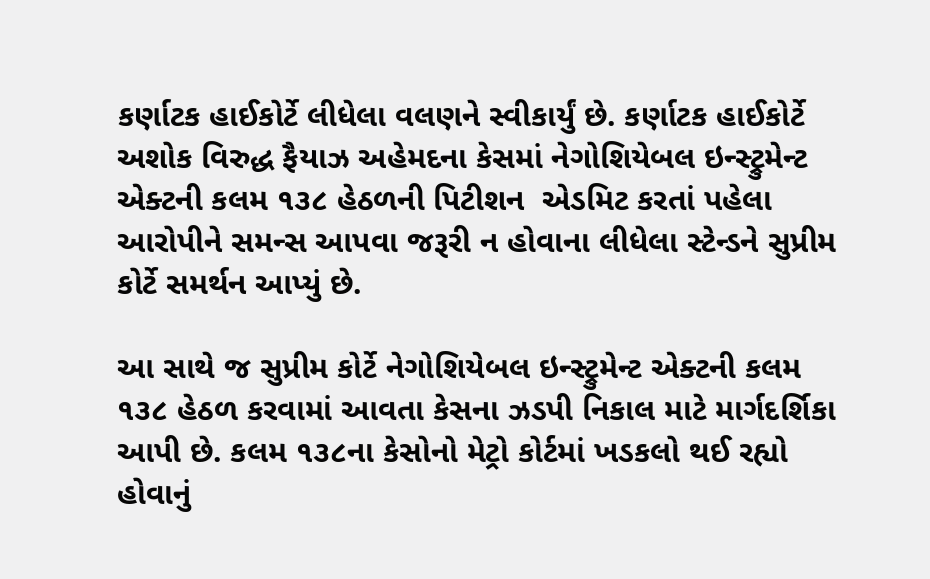કર્ણાટક હાઈકોર્ટે લીધેલા વલણને સ્વીકાર્યું છે. કર્ણાટક હાઈકોર્ટે અશોક વિરુદ્ધ ફૈયાઝ અહેમદના કેસમાં નેગોશિયેબલ ઇન્સ્ટ્રુમેન્ટ એક્ટની કલમ ૧૩૮ હેઠળની પિટીશન  એડમિટ કરતાં પહેલા આરોપીને સમન્સ આપવા જરૂરી ન હોવાના લીધેલા સ્ટેન્ડને સુપ્રીમ કોર્ટે સમર્થન આપ્યું છે.

આ સાથે જ સુપ્રીમ કોર્ટે નેગોશિયેબલ ઇન્સ્ટ્રુમેન્ટ એક્ટની કલમ ૧૩૮ હેઠળ કરવામાં આવતા કેસના ઝડપી નિકાલ માટે માર્ગદર્શિકા આપી છે. કલમ ૧૩૮ના કેસોનો મેટ્રો કોર્ટમાં ખડકલો થઈ રહ્યો હોવાનું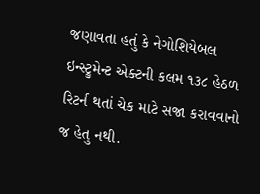જણાવતા હતું કે નેગોશિયેબલ ઇન્સ્ટ્રુમેન્ટ એક્ટની કલમ ૧૩૮ હેઠળ રિટર્ન થતાં ચેક માટે સજા કરાવવાનો જ હેતુ નથી.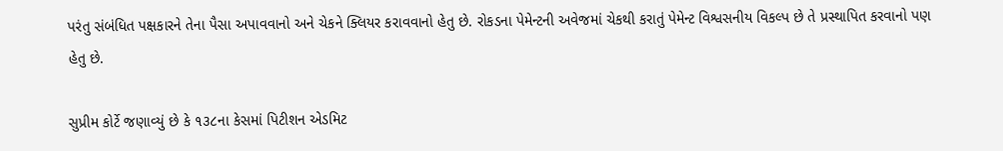પરંતુ સંબંધિત પક્ષકારને તેના પૈસા અપાવવાનો અને ચેકને ક્લિયર કરાવવાનો હેતુ છે. રોકડના પેમેન્ટની અવેજમાં ચેકથી કરાતું પેમેન્ટ વિશ્વસનીય વિકલ્પ છે તે પ્રસ્થાપિત કરવાનો પણ હેતુ છે.

સુપ્રીમ કોર્ટે જણાવ્યું છે કે ૧૩૮ના કેસમાં પિટીશન એડમિટ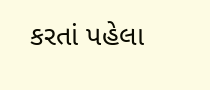કરતાં પહેલા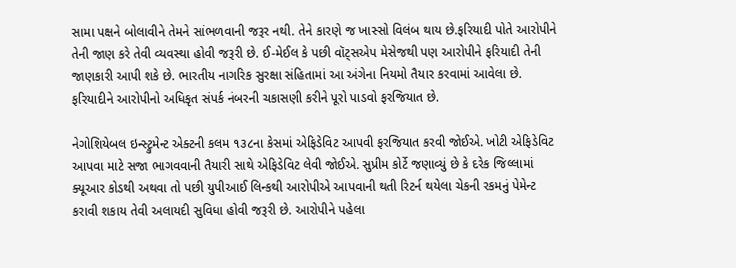સામા પક્ષને બોલાવીને તેમને સાંભળવાની જરૂર નથી. તેને કારણે જ ખાસ્સો વિલંબ થાય છે.ફરિયાદી પોતે આરોપીને તેની જાણ કરે તેવી વ્યવસ્થા હોવી જરૂરી છે. ઈ-મેઈલ કે પછી વૉટ્સએપ મેસેજથી પણ આરોપીને ફરિયાદી તેની જાણકારી આપી શકે છે. ભારતીય નાગરિક સુરક્ષા સંહિતામાં આ અંગેના નિયમો તૈયાર કરવામાં આવેલા છે. ફરિયાદીને આરોપીનો અધિકૃત સંપર્ક નંબરની ચકાસણી કરીને પૂરો પાડવો ફરજિયાત છે.

નેગોશિયેબલ ઇન્સ્ટ્રુમેન્ટ એક્ટની કલમ ૧૩૮ના કેસમાં એફિડેવિટ આપવી ફરજિયાત કરવી જોઈએ. ખોટી એફિડેવિટ આપવા માટે સજા ભાગવવાની તૈયારી સાથે એફિડેવિટ લેવી જોઈએ. સુપ્રીમ કોર્ટે જણાવ્યું છે કે દરેક જિલ્લામાં ક્યૂઆર કોડથી અથવા તો પછી યુપીઆઈ લિન્કથી આરોપીએ આપવાની થતી રિટર્ન થયેલા ચેકની રકમનું પેમેન્ટ કરાવી શકાય તેવી અલાયદી સુવિધા હોવી જરૂરી છે. આરોપીને પહેલા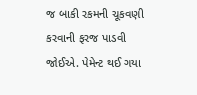જ બાકી રકમની ચૂકવણી કરવાની ફરજ પાડવી જોઈએ. પેમેન્ટ થઈ ગયા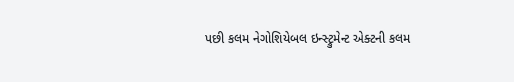પછી કલમ નેગોશિયેબલ ઇન્સ્ટ્રુમેન્ટ એક્ટની કલમ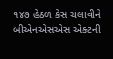૧૪૭ હેઠળ કેસ ચલાવીને બીએનએસએસ એક્ટની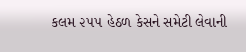કલમ ૨૫૫ હેઠળ કેસને સમેટી લેવાની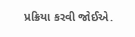પ્રક્રિયા કરવી જોઈએ.